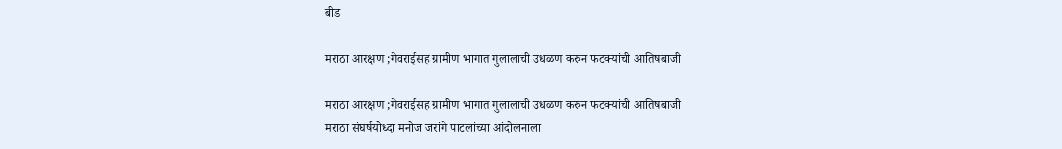बीड

मराठा आरक्षण ;गेवराईसह ग्रामीण भागात गुलालाची उधळण करुन फटक्यांची आतिषबाजी

मराठा आरक्षण ;गेवराईसह ग्रामीण भागात गुलालाची उधळण करुन फटक्यांची आतिषबाजी
मराठा संघर्षयोध्दा मनोज जरांगे पाटलांच्या आंदोलनाला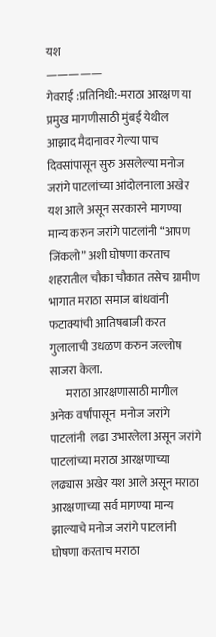यश
—————
गेवराई :प्रतिनिधी:-मराठा आरक्षण या प्रमुख मागणीसाठी मुंबई येथील आझाद मैदानावर गेल्या पाच दिवसांपासून सुरु असलेल्या मनोज जरांगे पाटलांच्या आंदोलनाला अखेर यश आले असून सरकारने मागण्या मान्य करुन जरांगे पाटलांनी “आपण जिंकलो” अशी घोषणा करताच शहरातील चौका चौकात तसेच ग्रामीण भागात मराठा समाज बांधवांनी फटाक्यांची आतिषबाजी करत गुलालाची उधळण करुन जल्लोष साजरा केला.
       मराठा आरक्षणासाठी मागील अनेक वर्षांपासून  मनोज जरांगे पाटलांनी  लढा उभारलेला असून जरांगे पाटलांच्या मराठा आरक्षणाच्या लढ्यास अखेर यश आले असून मराठा आरक्षणाच्या सर्व मागण्या मान्य झाल्याचे मनोज जरांगे पाटलांनी घोषणा करताच मराठा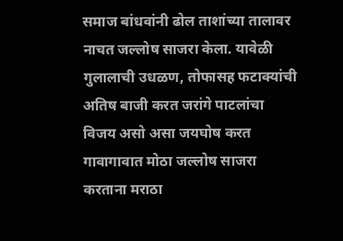समाज बांधवांनी ढोल ताशांच्या तालावर नाचत जल्लोष साजरा केला. यावेळी गुलालाची उधळण, तोफासह फटाक्यांची अतिष बाजी करत जरांगे पाटलांचा विजय असो असा जयघोष करत गावागावात मोठा जल्लोष साजरा करताना मराठा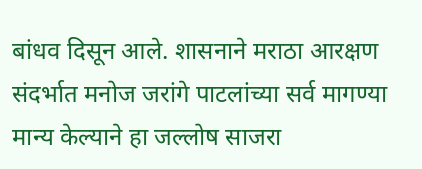बांधव दिसून आले. शासनाने मराठा आरक्षण संदर्भात मनोज जरांगे पाटलांच्या सर्व मागण्या मान्य केल्याने हा जल्लोष साजरा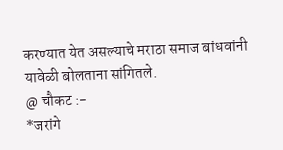करण्यात येत असल्याचे मराठा समाज बांधवांनी यावेळी बोलताना सांगितले.
@ चौकट :-
*जरांगे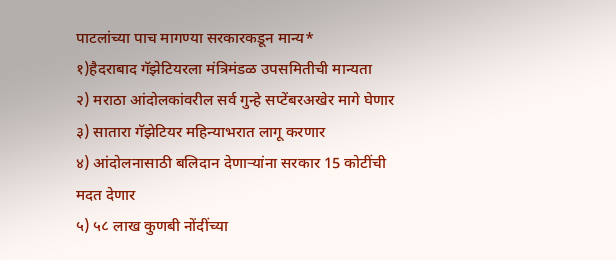पाटलांच्या पाच मागण्या सरकारकडून मान्य*
१)हैदराबाद गॅझेटियरला मंत्रिमंडळ उपसमितीची मान्यता
२) मराठा आंदोलकांवरील सर्व गुन्हे सप्टेंबरअखेर मागे घेणार
३) सातारा गॅझेटियर महिन्याभरात लागू करणार
४) आंदोलनासाठी बलिदान देणाऱ्यांना सरकार 15 कोटींची मदत देणार
५) ५८ लाख कुणबी नोंदींच्या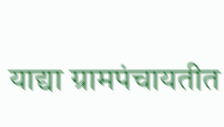याद्या ग्रामपंचायतीत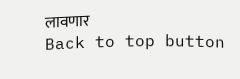लावणार
Back to top button